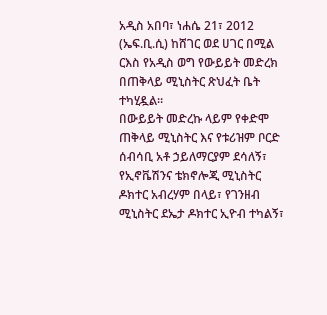አዲስ አበባ፣ ነሐሴ 21፣ 2012 (ኤፍ.ቢ.ሲ) ከሸገር ወደ ሀገር በሚል ርእስ የአዲስ ወግ የውይይት መድረክ በጠቅላይ ሚኒስትር ጽህፈት ቤት ተካሂዷል።
በውይይት መድረኩ ላይም የቀድሞ ጠቅላይ ሚኒስትር እና የቱሪዝም ቦርድ ሰብሳቢ አቶ ኃይለማርያም ደሳለኝ፣ የኢኖቬሽንና ቴክኖሎጂ ሚኒስትር ዶክተር አብረሃም በላይ፣ የገንዘብ ሚኒስትር ደኤታ ዶክተር ኢዮብ ተካልኝ፣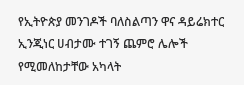የኢትዮጵያ መንገዶች ባለስልጣን ዋና ዳይሬክተር ኢንጂነር ሀብታሙ ተገኝ ጨምሮ ሌሎች የሚመለከታቸው አካላት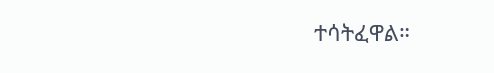ተሳትፈዋል።